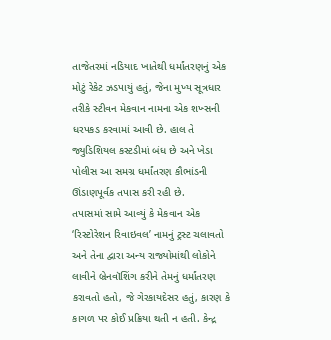તાજેતરમાં નડિયાદ ખાતેથી ધર્માંતરણનું એક મોટું રેકેટ ઝડપાયું હતું, જેના મુખ્ય સૂત્રધાર તરીકે સ્ટીવન મેકવાન નામના એક શખ્સની ધરપકડ કરવામાં આવી છે. હાલ તે જ્યુડિશિયલ કસ્ટડીમાં બંધ છે અને ખેડા પોલીસ આ સમગ્ર ધર્માંતરણ કૌભાંડની ઊંડાણપૂર્વક તપાસ કરી રહી છે.
તપાસમાં સામે આવ્યું કે મેકવાન એક ‘રિસ્ટોરેશન રિવાઇવલ’ નામનું ટ્રસ્ટ ચલાવતો અને તેના દ્વારા અન્ય રાજ્યોમાંથી લોકોને લાવીને બ્રેનવૉશિંગ કરીને તેમનું ધર્માંતરણ કરાવતો હતો, જે ગેરકાયદેસર હતું, કારણ કે કાગળ પર કોઈ પ્રક્રિયા થતી ન હતી. કેન્દ્ર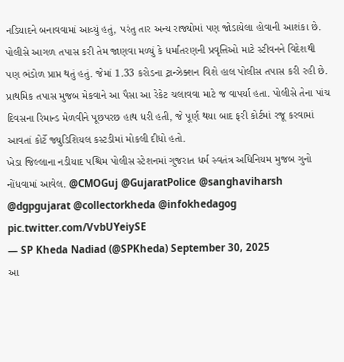નડિયાદને બનાવવામાં આવ્યું હતું, પરંતુ તાર અન્ય રાજ્યોમાં પણ જોડાયેલા હોવાની આશંકા છે.
પોલીસે આગળ તપાસ કરી તેમ જાણવા મળ્યું કે ધર્માંતરણની પ્રવૃત્તિઓ માટે સ્ટીવનને વિદેશથી પણ ભંડોળ પ્રાપ્ત થતું હતું. જેમાં 1.33 કરોડના ટ્રાન્ઝેક્શન વિશે હાલ પોલીસ તપાસ કરી રહી છે. પ્રાથમિક તપાસ મુજબ મેકવાને આ પૈસા આ રેકેટ ચલાવવા માટે જ વાપર્યા હતા. પોલીસે તેના પાંચ દિવસના રિમાન્ડ મેળવીને પૂછપરછ હાથ ધરી હતી, જે પૂર્ણ થયા બાદ ફરી કોર્ટમાં રજૂ કરવામાં આવતાં કોર્ટે જ્યુડિશિયલ કસ્ટડીમાં મોકલી દીધો હતો.
ખેડા જિલ્લાના નડીયાદ પશ્ચિમ પોલીસ સ્ટેશનમાં ગુજરાત ધર્મ સ્વતંત્ર અધિનિયમ મુજબ ગુનો નોંધવામાં આવેલ. @CMOGuj @GujaratPolice @sanghaviharsh @dgpgujarat @collectorkheda @infokhedagog pic.twitter.com/VvbUYeiySE
— SP Kheda Nadiad (@SPKheda) September 30, 2025
આ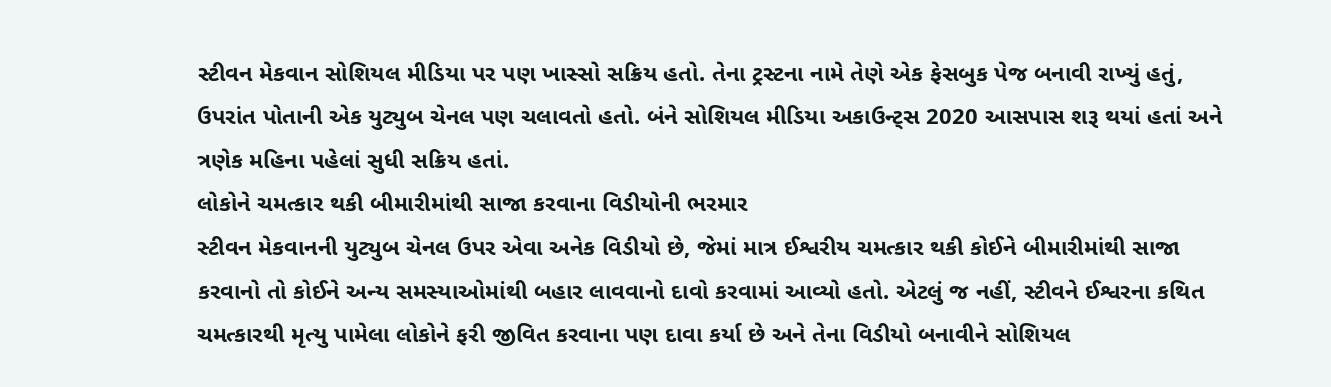સ્ટીવન મેકવાન સોશિયલ મીડિયા પર પણ ખાસ્સો સક્રિય હતો. તેના ટ્રસ્ટના નામે તેણે એક ફેસબુક પેજ બનાવી રાખ્યું હતું, ઉપરાંત પોતાની એક યુટ્યુબ ચેનલ પણ ચલાવતો હતો. બંને સોશિયલ મીડિયા અકાઉન્ટ્સ 2020 આસપાસ શરૂ થયાં હતાં અને ત્રણેક મહિના પહેલાં સુધી સક્રિય હતાં.
લોકોને ચમત્કાર થકી બીમારીમાંથી સાજા કરવાના વિડીયોની ભરમાર
સ્ટીવન મેકવાનની યુટ્યુબ ચેનલ ઉપર એવા અનેક વિડીયો છે, જેમાં માત્ર ઈશ્વરીય ચમત્કાર થકી કોઈને બીમારીમાંથી સાજા કરવાનો તો કોઈને અન્ય સમસ્યાઓમાંથી બહાર લાવવાનો દાવો કરવામાં આવ્યો હતો. એટલું જ નહીં, સ્ટીવને ઈશ્વરના કથિત ચમત્કારથી મૃત્યુ પામેલા લોકોને ફરી જીવિત કરવાના પણ દાવા કર્યા છે અને તેના વિડીયો બનાવીને સોશિયલ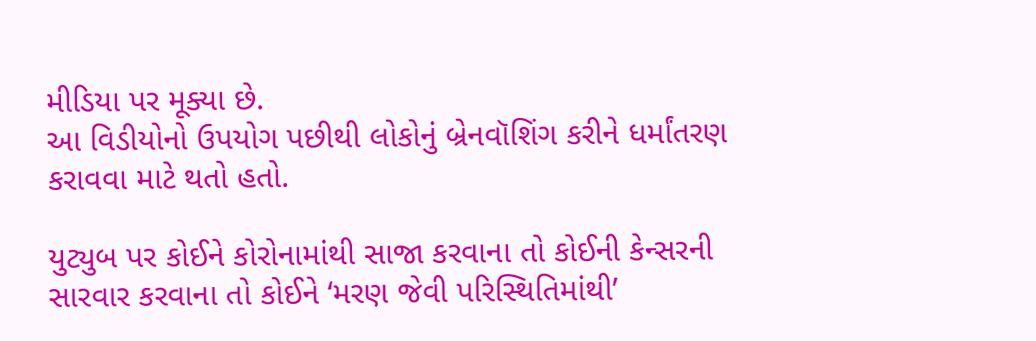મીડિયા પર મૂક્યા છે.
આ વિડીયોનો ઉપયોગ પછીથી લોકોનું બ્રેનવૉશિંગ કરીને ધર્માંતરણ કરાવવા માટે થતો હતો.

યુટ્યુબ પર કોઈને કોરોનામાંથી સાજા કરવાના તો કોઈની કેન્સરની સારવાર કરવાના તો કોઈને ‘મરણ જેવી પરિસ્થિતિમાંથી’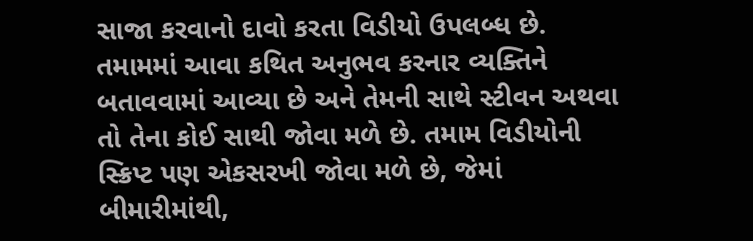સાજા કરવાનો દાવો કરતા વિડીયો ઉપલબ્ધ છે. તમામમાં આવા કથિત અનુભવ કરનાર વ્યક્તિને બતાવવામાં આવ્યા છે અને તેમની સાથે સ્ટીવન અથવા તો તેના કોઈ સાથી જોવા મળે છે. તમામ વિડીયોની સ્ક્રિપ્ટ પણ એકસરખી જોવા મળે છે, જેમાં બીમારીમાંથી,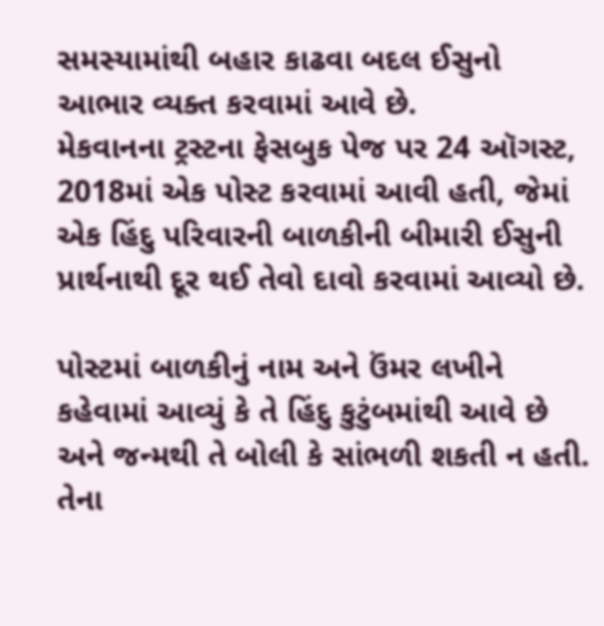સમસ્યામાંથી બહાર કાઢવા બદલ ઈસુનો આભાર વ્યક્ત કરવામાં આવે છે.
મેકવાનના ટ્રસ્ટના ફેસબુક પેજ પર 24 ઑગસ્ટ, 2018માં એક પોસ્ટ કરવામાં આવી હતી, જેમાં એક હિંદુ પરિવારની બાળકીની બીમારી ઈસુની પ્રાર્થનાથી દૂર થઈ તેવો દાવો કરવામાં આવ્યો છે.

પોસ્ટમાં બાળકીનું નામ અને ઉંમર લખીને કહેવામાં આવ્યું કે તે હિંદુ કુટુંબમાંથી આવે છે અને જન્મથી તે બોલી કે સાંભળી શકતી ન હતી. તેના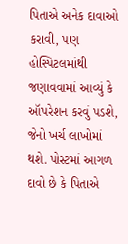પિતાએ અનેક દાવાઓ કરાવી, પણ હોસ્પિટલમાંથી જણાવવામાં આવ્યું કે ઑપરેશન કરવું પડશે, જેનો ખર્ચ લાખોમાં થશે. પોસ્ટમાં આગળ દાવો છે કે પિતાએ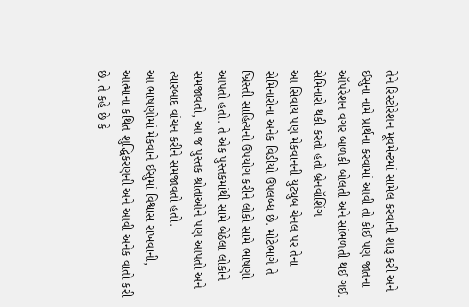તેને રિસ્ટોરેશન મૂવમેન્ટમાં સામેલ કરવાની શારૂ કરી અને ઈસુના નામે પ્રાર્થના કરવામાં આવી તો કોઈ પણ જાતના ઑપરેશન વગર બાળકી બોલતી અને સાંભળતી થઈ ગઈ.
સેમિનારો થકી કરતો હતો બ્રેનવૉશિંગ
આ સિવાય પણ મેકવાનની યુટ્યુબ ચેનલ પર તેના સેમિનારોના અનેક વિડીયો ઉપલબ્ધ છે. મોટેભાગે તે ખ્રિસ્તી સાહિત્યનો ઉપયોગ કરીને લોકો સામે ભાષણો આપતો હતો. તે એક પુસ્તકમાંથી સામે બેઠેલા લોકોને સમજાવતો, આ જ પુસ્તક શ્રોતાઓને પણ આપતો અને ત્યારબાદ વાંચન કરીને સમજાવતો હતો.
આ ભાષણોમાં મેકવાને ઈસુમાં વિશ્વાસ રાખવાની, આત્માના કથિત શુદ્ધિકરણની અને આવી અનેક વાતો કરી છે. તે કહે છે કે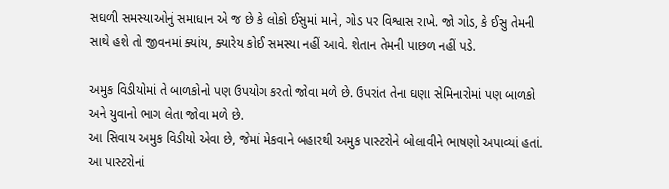સઘળી સમસ્યાઓનું સમાધાન એ જ છે કે લોકો ઈસુમાં માને, ગોડ પર વિશ્વાસ રાખે. જો ગોડ, કે ઈસુ તેમની સાથે હશે તો જીવનમાં ક્યાંય, ક્યારેય કોઈ સમસ્યા નહીં આવે. શેતાન તેમની પાછળ નહીં પડે.

અમુક વિડીયોમાં તે બાળકોનો પણ ઉપયોગ કરતો જોવા મળે છે. ઉપરાંત તેના ઘણા સેમિનારોમાં પણ બાળકો અને યુવાનો ભાગ લેતા જોવા મળે છે.
આ સિવાય અમુક વિડીયો એવા છે, જેમાં મેકવાને બહારથી અમુક પાસ્ટરોને બોલાવીને ભાષણો અપાવ્યાં હતાં. આ પાસ્ટરોનાં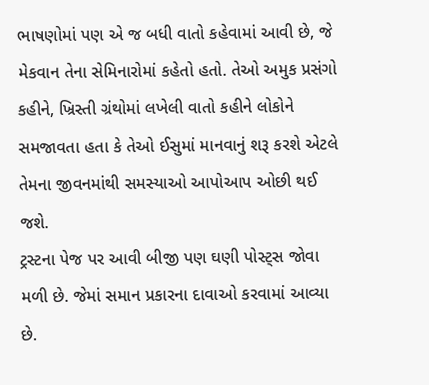ભાષણોમાં પણ એ જ બધી વાતો કહેવામાં આવી છે, જે મેકવાન તેના સેમિનારોમાં કહેતો હતો. તેઓ અમુક પ્રસંગો કહીને, ખ્રિસ્તી ગ્રંથોમાં લખેલી વાતો કહીને લોકોને સમજાવતા હતા કે તેઓ ઈસુમાં માનવાનું શરૂ કરશે એટલે તેમના જીવનમાંથી સમસ્યાઓ આપોઆપ ઓછી થઈ જશે.
ટ્રસ્ટના પેજ પર આવી બીજી પણ ઘણી પોસ્ટ્સ જોવા મળી છે. જેમાં સમાન પ્રકારના દાવાઓ કરવામાં આવ્યા છે.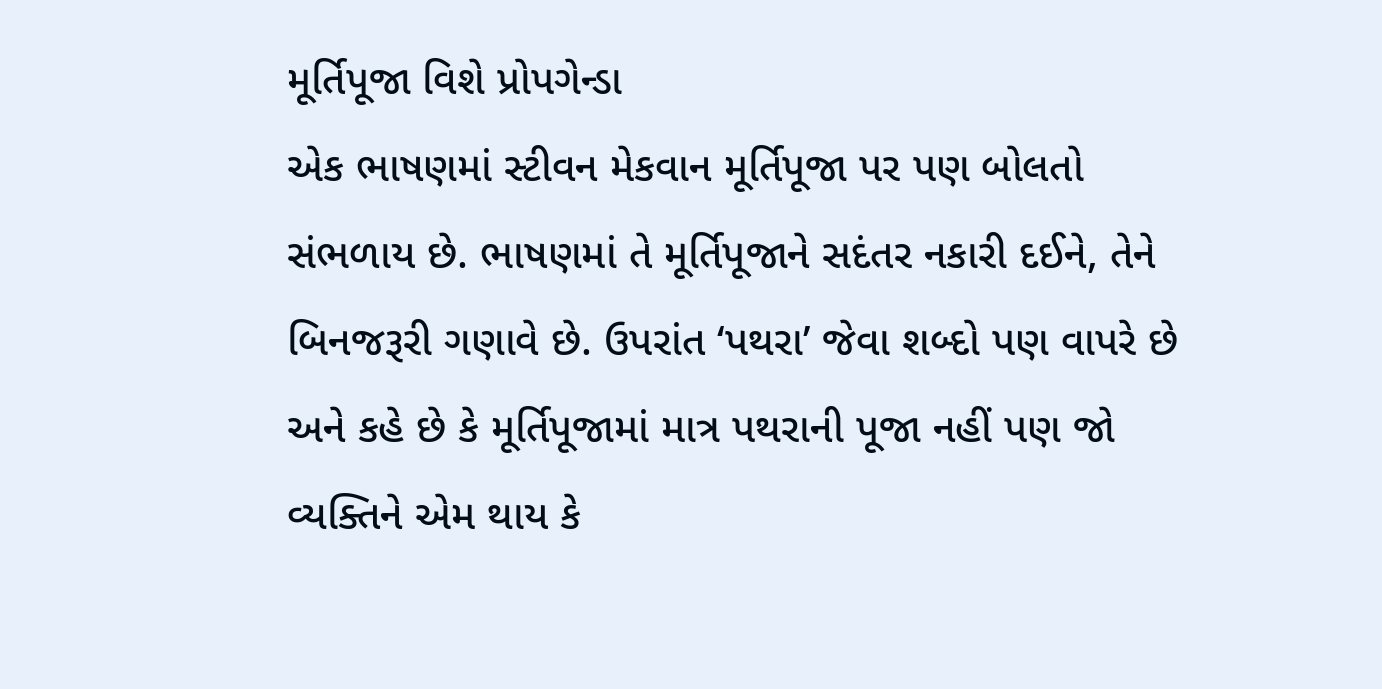મૂર્તિપૂજા વિશે પ્રોપગેન્ડા
એક ભાષણમાં સ્ટીવન મેકવાન મૂર્તિપૂજા પર પણ બોલતો સંભળાય છે. ભાષણમાં તે મૂર્તિપૂજાને સદંતર નકારી દઈને, તેને બિનજરૂરી ગણાવે છે. ઉપરાંત ‘પથરા’ જેવા શબ્દો પણ વાપરે છે અને કહે છે કે મૂર્તિપૂજામાં માત્ર પથરાની પૂજા નહીં પણ જો વ્યક્તિને એમ થાય કે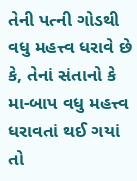તેની પત્ની ગોડથી વધુ મહત્ત્વ ધરાવે છે કે, તેનાં સંતાનો કે મા-બાપ વધુ મહત્ત્વ ધરાવતાં થઈ ગયાં તો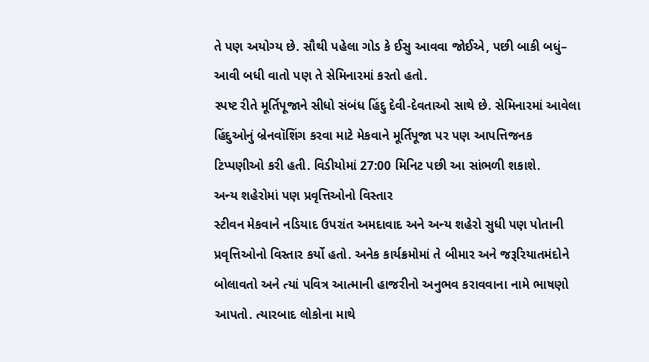તે પણ અયોગ્ય છે. સૌથી પહેલા ગોડ કે ઈસુ આવવા જોઈએ, પછી બાકી બધું– આવી બધી વાતો પણ તે સેમિનારમાં કરતો હતો.
સ્પષ્ટ રીતે મૂર્તિપૂજાને સીધો સંબંધ હિંદુ દેવી-દેવતાઓ સાથે છે. સેમિનારમાં આવેલા હિંદુઓનું બ્રેનવૉશિંગ કરવા માટે મેકવાને મૂર્તિપૂજા પર પણ આપત્તિજનક ટિપ્પણીઓ કરી હતી. વિડીયોમાં 27:00 મિનિટ પછી આ સાંભળી શકાશે.
અન્ય શહેરોમાં પણ પ્રવૃત્તિઓનો વિસ્તાર
સ્ટીવન મેકવાને નડિયાદ ઉપરાંત અમદાવાદ અને અન્ય શહેરો સુધી પણ પોતાની પ્રવૃત્તિઓનો વિસ્તાર કર્યો હતો. અનેક કાર્યક્રમોમાં તે બીમાર અને જરૂરિયાતમંદોને બોલાવતો અને ત્યાં પવિત્ર આત્માની હાજરીનો અનુભવ કરાવવાના નામે ભાષણો આપતો. ત્યારબાદ લોકોના માથે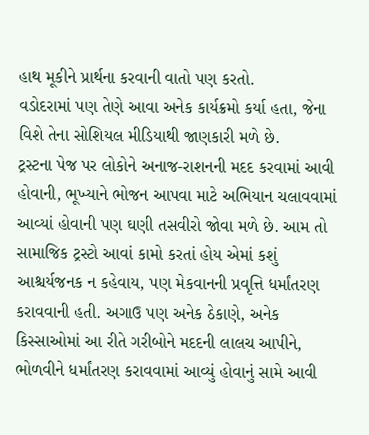હાથ મૂકીને પ્રાર્થના કરવાની વાતો પણ કરતો.
વડોદરામાં પણ તેણે આવા અનેક કાર્યક્રમો કર્યા હતા, જેના વિશે તેના સોશિયલ મીડિયાથી જાણકારી મળે છે.
ટ્રસ્ટના પેજ પર લોકોને અનાજ-રાશનની મદદ કરવામાં આવી હોવાની, ભૂખ્યાને ભોજન આપવા માટે અભિયાન ચલાવવામાં આવ્યાં હોવાની પણ ઘણી તસવીરો જોવા મળે છે. આમ તો સામાજિક ટ્રસ્ટો આવાં કામો કરતાં હોય એમાં કશું આશ્ચર્યજનક ન કહેવાય, પણ મેકવાનની પ્રવૃત્તિ ધર્માંતરણ કરાવવાની હતી. અગાઉ પણ અનેક ઠેકાણે, અનેક કિસ્સાઓમાં આ રીતે ગરીબોને મદદની લાલચ આપીને, ભોળવીને ધર્માંતરણ કરાવવામાં આવ્યું હોવાનું સામે આવી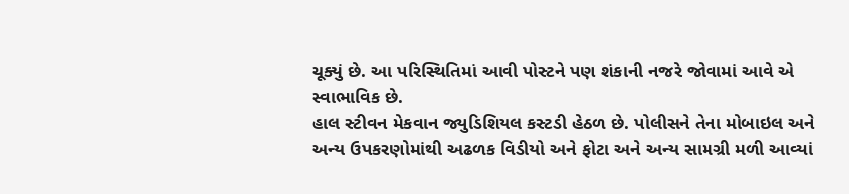ચૂક્યું છે. આ પરિસ્થિતિમાં આવી પોસ્ટને પણ શંકાની નજરે જોવામાં આવે એ સ્વાભાવિક છે.
હાલ સ્ટીવન મેકવાન જ્યુડિશિયલ કસ્ટડી હેઠળ છે. પોલીસને તેના મોબાઇલ અને અન્ય ઉપકરણોમાંથી અઢળક વિડીયો અને ફોટા અને અન્ય સામગ્રી મળી આવ્યાં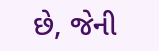છે, જેની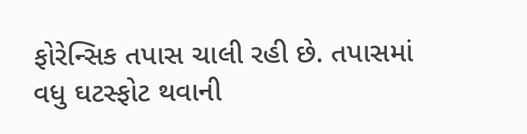ફોરેન્સિક તપાસ ચાલી રહી છે. તપાસમાં વધુ ઘટસ્ફોટ થવાની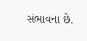સંભાવના છે.